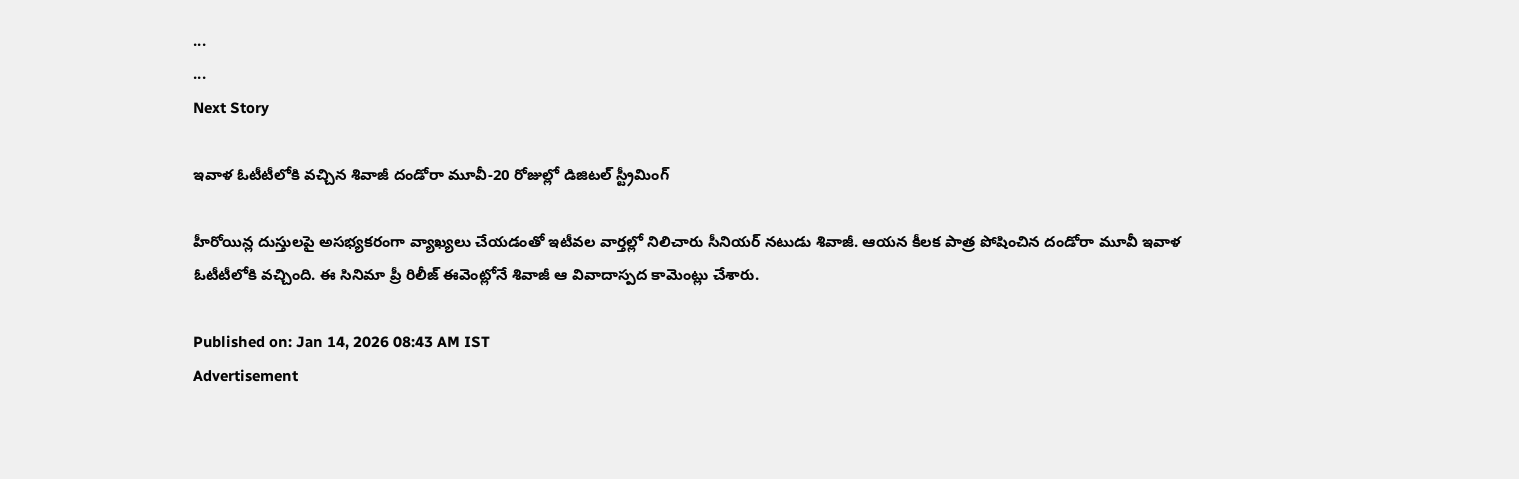...
...
Next Story

ఇవాళ ఓటీటీలోకి వచ్చిన శివాజీ దండోరా మూవీ-20 రోజుల్లో డిజిటల్ స్ట్రీమింగ్

హీరోయిన్ల దుస్తులపై అసభ్యకరంగా వ్యాఖ్యలు చేయడంతో ఇటీవల వార్తల్లో నిలిచారు సీనియర్ నటుడు శివాజీ. ఆయన కీలక పాత్ర పోషించిన దండోరా మూవీ ఇవాళ ఓటీటీలోకి వచ్చింది. ఈ సినిమా ప్రీ రిలీజ్ ఈవెంట్లోనే శివాజీ ఆ వివాదాస్పద కామెంట్లు చేశారు.

Published on: Jan 14, 2026 08:43 AM IST
Advertisement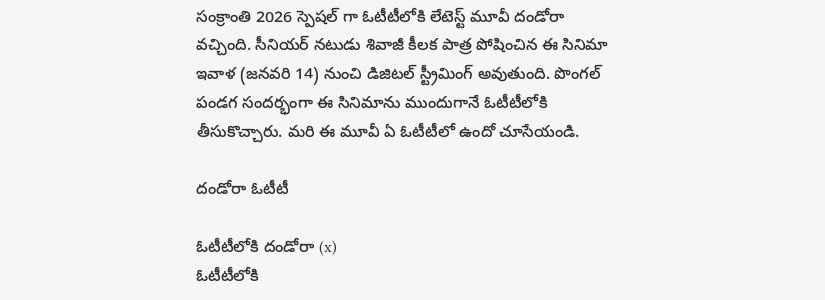సంక్రాంతి 2026 స్పెషల్ గా ఓటీటీలోకి లేటెస్ట్ మూవీ దండోరా వచ్చింది. సీనియర్ నటుడు శివాజీ కీలక పాత్ర పోషించిన ఈ సినిమా ఇవాళ (జనవరి 14) నుంచి డిజిటల్ స్ట్రీమింగ్ అవుతుంది. పొంగల్ పండగ సందర్భంగా ఈ సినిమాను ముందుగానే ఓటీటీలోకి తీసుకొచ్చారు. మరి ఈ మూవీ ఏ ఓటీటీలో ఉందో చూసేయండి.

దండోరా ఓటీటీ

ఓటీటీలోకి దండోరా (x)
ఓటీటీలోకి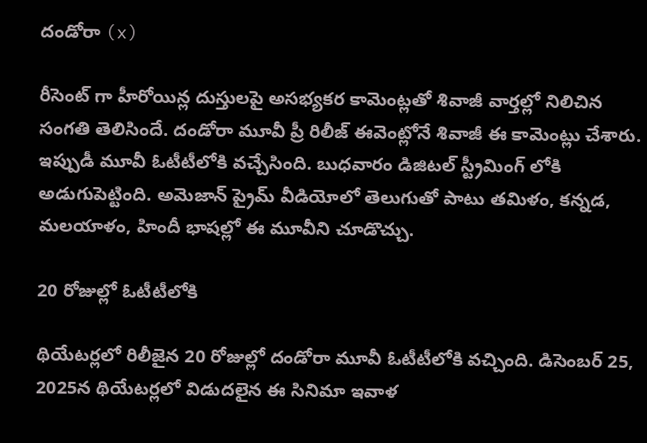దండోరా (x)

రీసెంట్ గా హీరోయిన్ల దుస్తులపై అసభ్యకర కామెంట్లతో శివాజీ వార్తల్లో నిలిచిన సంగతి తెలిసిందే. దండోరా మూవీ ప్రీ రిలీజ్ ఈవెంట్లోనే శివాజీ ఈ కామెంట్లు చేశారు. ఇప్పుడీ మూవీ ఓటీటీలోకి వచ్చేసింది. బుధవారం డిజిటల్ స్ట్రీమింగ్ లోకి అడుగుపెట్టింది. అమెజాన్ ప్రైమ్ వీడియోలో తెలుగుతో పాటు తమిళం, కన్నడ, మలయాళం, హిందీ భాషల్లో ఈ మూవీని చూడొచ్చు.

20 రోజుల్లో ఓటీటీలోకి

థియేటర్లలో రిలీజైన 20 రోజుల్లో దండోరా మూవీ ఓటీటీలోకి వచ్చింది. డిసెంబర్ 25, 2025న థియేటర్లలో విడుదలైన ఈ సినిమా ఇవాళ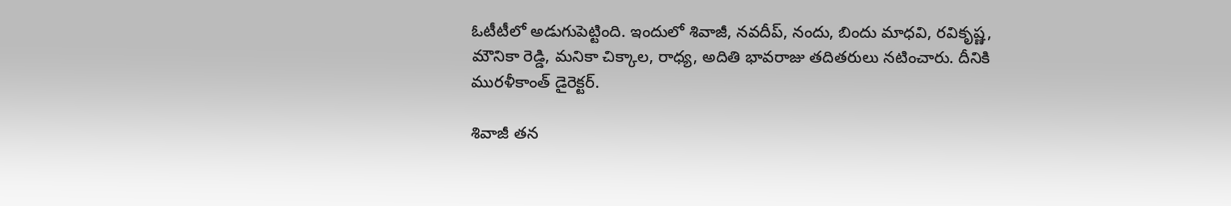ఓటీటీలో అడుగుపెట్టింది. ఇందులో శివాజీ, నవదీప్, నందు, బిందు మాధవి, రవికృష్ణ, మౌనికా రెడ్డి, మనికా చిక్కాల, రాధ్య, అదితి భావరాజు తదితరులు నటించారు. దీనికి మురళీకాంత్ డైరెక్టర్.

శివాజీ తన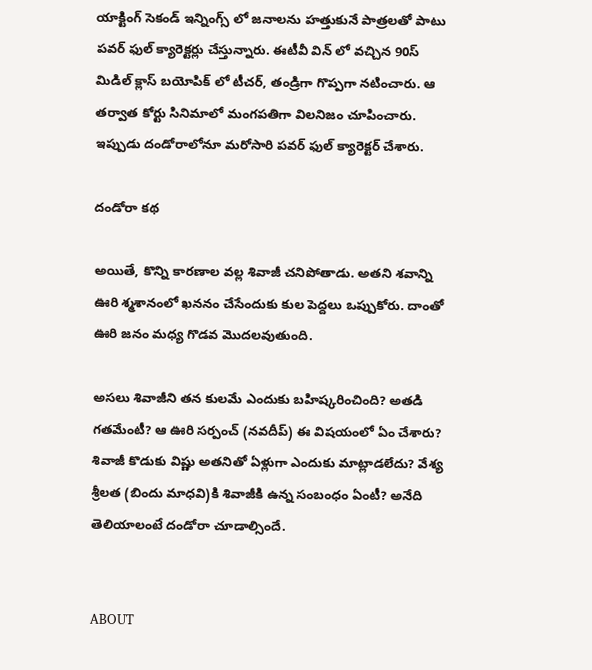యాక్టింగ్ సెకండ్ ఇన్నింగ్స్ లో జనాలను హత్తుకునే పాత్రలతో పాటు పవర్ ఫుల్ క్యారెక్టర్లు చేస్తున్నారు. ఈటీవీ విన్ లో వచ్చిన 90స్ మిడిల్ క్లాస్ బయోపిక్ లో టీచర్, తండ్రిగా గొప్పగా నటించారు. ఆ తర్వాత కోర్టు సినిమాలో మంగపతిగా విలనిజం చూపించారు. ఇప్పుడు దండోరాలోనూ మరోసారి పవర్ ఫుల్ క్యారెక్టర్ చేశారు.

దండోరా కథ

అయితే, కొన్ని కారణాల వల్ల శివాజీ చనిపోతాడు. అతని శవాన్ని ఊరి శ్మశానంలో ఖననం చేసేందుకు కుల పెద్దలు ఒప్పుకోరు. దాంతో ఊరి జనం మధ్య గొడవ మొదలవుతుంది.

అసలు శివాజీని తన కులమే ఎందుకు బహిష్కరించింది? అతడి గతమేంటీ? ఆ ఊరి సర్పంచ్ (నవదీప్) ఈ విషయంలో ఏం చేశారు? శివాజీ కొడుకు విష్ణు అతనితో ఏళ్లుగా ఎందుకు మాట్లాడలేదు? వేశ్య శ్రీలత (బిందు మాధవి)కి శివాజీకి ఉన్న సంబంధం ఏంటీ? అనేది తెలియాలంటే దండోరా చూడాల్సిందే.


ABOUT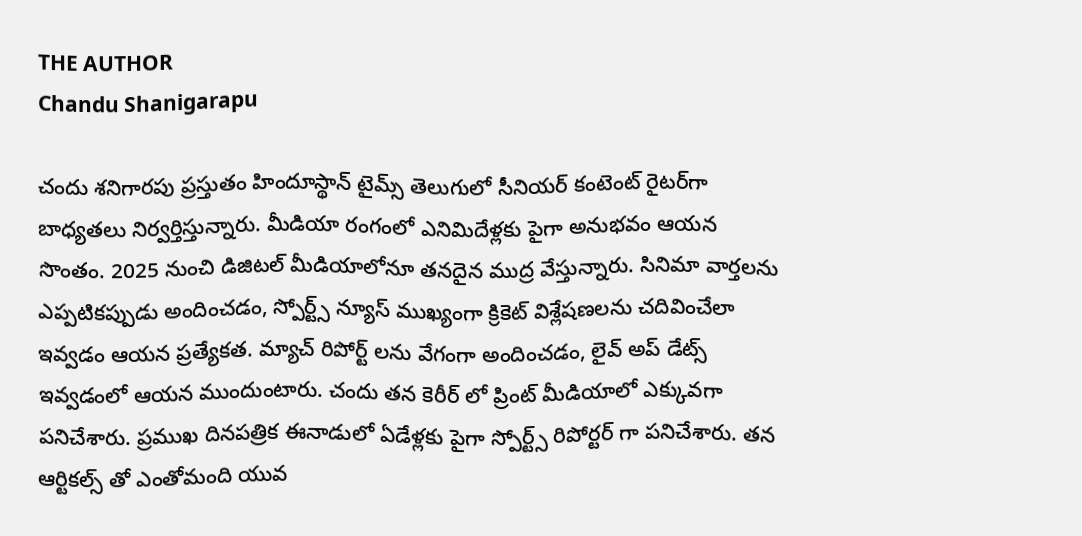THE AUTHOR
Chandu Shanigarapu

చందు శనిగారపు ప్రస్తుతం హిందూస్థాన్ టైమ్స్ తెలుగులో సీనియర్ కంటెంట్ రైట‌ర్‌గా బాధ్యతలు నిర్వర్తిస్తున్నారు. మీడియా రంగంలో ఎనిమిదేళ్లకు పైగా అనుభవం ఆయన సొంతం. 2025 నుంచి డిజిటల్ మీడియాలోనూ తనదైన ముద్ర వేస్తున్నారు. సినిమా వార్తలను ఎప్పటికప్పుడు అందించడం, స్పోర్ట్స్ న్యూస్ ముఖ్యంగా క్రికెట్ విశ్లేషణలను చదివించేలా ఇవ్వడం ఆయన ప్రత్యేకత. మ్యాచ్ రిపోర్ట్ లను వేగంగా అందించడం, లైవ్ అప్ డేట్స్ ఇవ్వడంలో ఆయన ముందుంటారు. చందు తన కెరీర్ లో ప్రింట్ మీడియాలో ఎక్కువగా పనిచేశారు. ప్రముఖ దినపత్రిక ఈనాడులో ఏడేళ్లకు పైగా స్పోర్ట్స్ రిపోర్టర్ గా పనిచేశారు. తన ఆర్టికల్స్ తో ఎంతోమంది యువ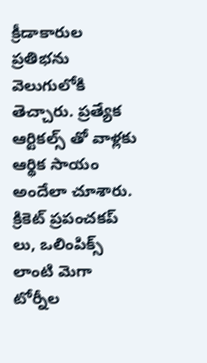క్రీడాకారుల ప్రతిభను వెలుగులోకి తెచ్చారు. ప్రత్యేక ఆర్టికల్స్ తో వాళ్లకు ఆర్థిక సాయం అందేలా చూశారు. క్రికెట్ ప్రపంచకప్ లు, ఒలింపిక్స్ లాంటి మెగా టోర్నీల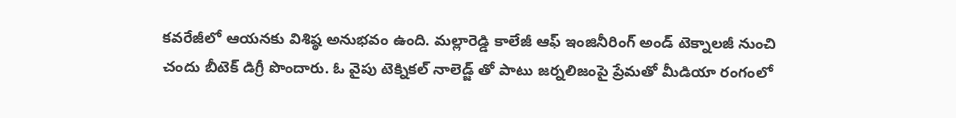కవరేజీలో ఆయనకు విశిష్ఠ అనుభవం ఉంది. మల్లారెడ్డి కాలేజీ ఆఫ్ ఇంజినీరింగ్ అండ్ టెక్నాలజీ నుంచి చందు బీటెక్ డిగ్రీ పొందారు. ఓ వైపు టెక్నికల్ నాలెడ్జ్ తో పాటు జర్నలిజంపై ప్రేమతో మీడియా రంగంలో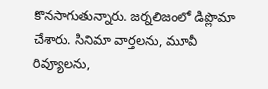కొనసాగుతున్నారు. జర్నలిజంలో డిప్లొమా చేశారు. సినిమా వార్తలను, మూవీ రివ్యూలను,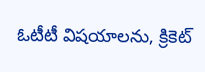ఓటీటీ విషయాలను, క్రికెట్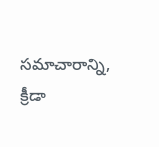సమాచారాన్ని, క్రీడా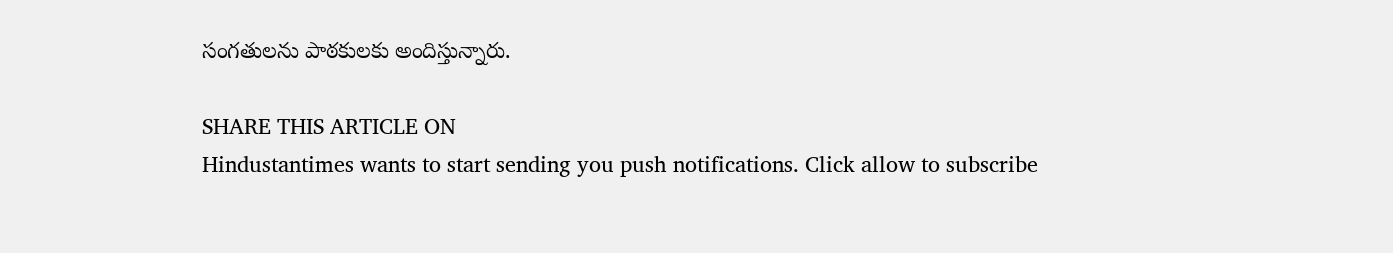సంగతులను పాఠకులకు అందిస్తున్నారు.

SHARE THIS ARTICLE ON
Hindustantimes wants to start sending you push notifications. Click allow to subscribe